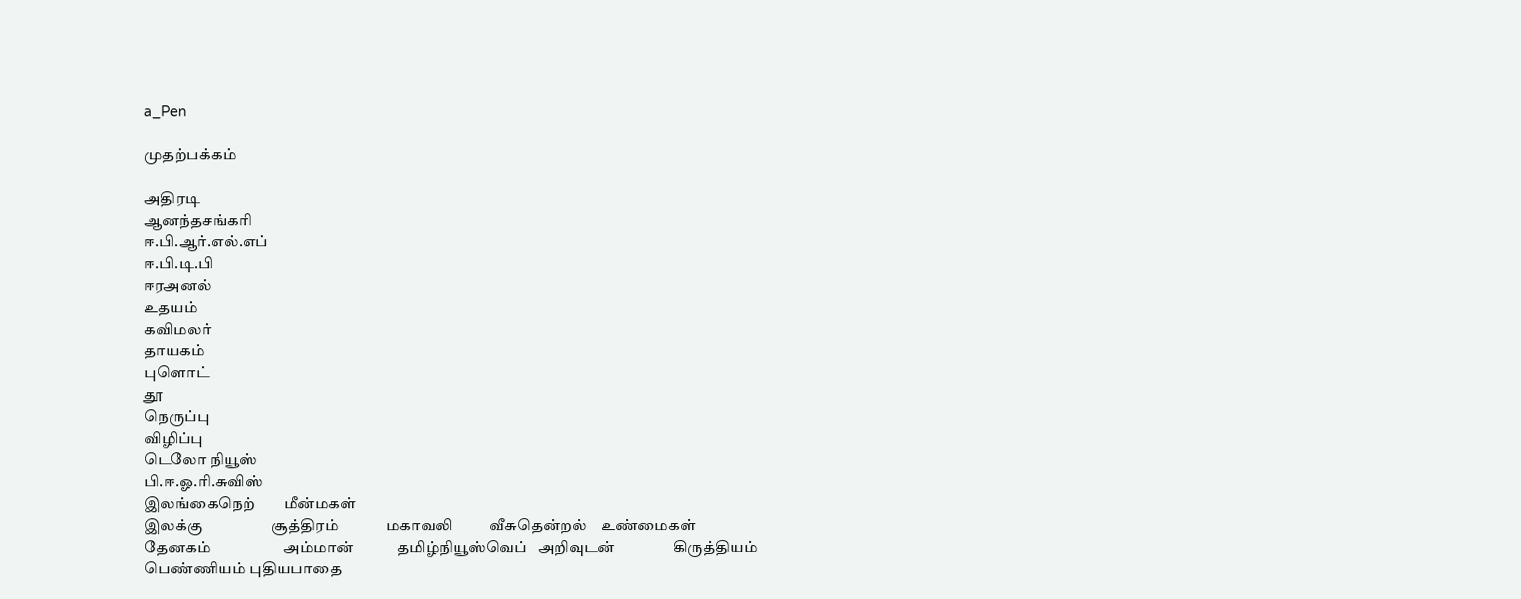a_Pen

முதற்பக்கம்

அதிரடி
ஆனந்தசங்கரி
ஈ.பி.ஆர்.எல்.எப்
ஈ.பி.டி.பி
ஈரஅனல்
உதயம்
கவிமலர்
தாயகம்
புளொட்
தூ
நெருப்பு
விழிப்பு
டெலோ நியூஸ்
பி.ஈ.ஓ.ரி.சுவிஸ்
இலங்கைநெற்        மீன்மகள்
இலக்கு                   சூத்திரம்             மகாவலி          வீசுதென்றல்    உண்மைகள்            தேனகம்                    அம்மான்            தமிழ்நியூஸ்வெப்   அறிவுடன்                கிருத்தியம் பெண்ணியம் புதியபாதை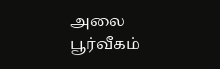அலை                 பூர்வீகம்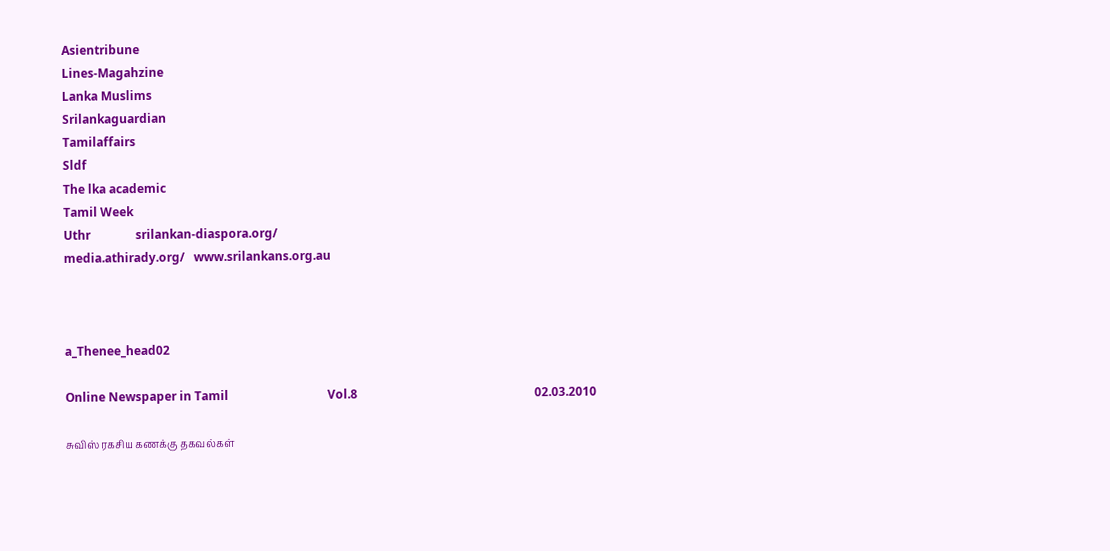Asientribune
Lines-Magahzine
Lanka Muslims
Srilankaguardian
Tamilaffairs
Sldf
The lka academic
Tamil Week
Uthr               srilankan-diaspora.org/
media.athirady.org/   www.srilankans.org.au



a_Thenee_head02

Online Newspaper in Tamil                                 Vol.8                                                           02.03.2010

சுவிஸ் ரகசிய கணக்கு தகவல்கள்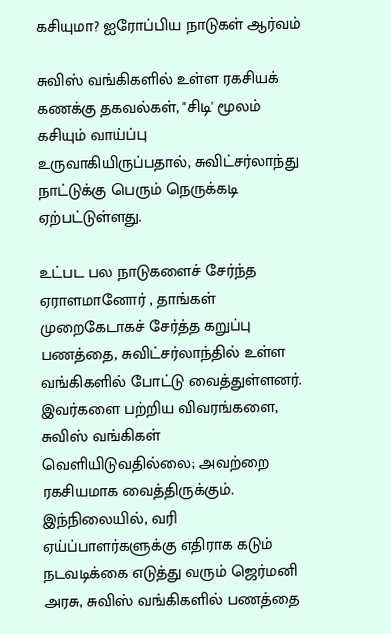கசியுமா? ஐரோப்பிய நாடுகள் ஆர்வம்

சுவிஸ் வங்கிகளில் உள்ள ரகசியக் கணக்கு தகவல்கள், "சிடி' மூலம் கசியும் வாய்ப்பு உருவாகியிருப்பதால், சுவிட்சர்லாந்து நாட்டுக்கு பெரும் நெருக்கடி ஏற்பட்டுள்ளது.

உட்பட பல நாடுகளைச் சேர்ந்த ஏராளமானோர் , தாங்கள் முறைகேடாகச் சேர்த்த கறுப்பு பணத்தை, சுவிட்சர்லாந்தில் உள்ள வங்கிகளில் போட்டு வைத்துள்ளனர். இவர்களை பற்றிய விவரங்களை, சுவிஸ் வங்கிகள் வெளியிடுவதில்லை; அவற்றை ரகசியமாக வைத்திருக்கும். இந்நிலையில், வரி ஏய்ப்பாளர்களுக்கு எதிராக கடும் நடவடிக்கை எடுத்து வரும் ஜெர்மனி அரசு, சுவிஸ் வங்கிகளில் பணத்தை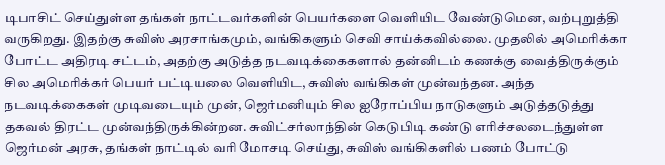டிபாசிட் செய்துள்ள தங்கள் நாட்டவர்களின் பெயர்களை வெளியிட வேண்டுமென, வற்புறுத்தி வருகிறது. இதற்கு சுவிஸ் அரசாங்கமும், வங்கிகளும் செவி சாய்க்கவில்லை. முதலில் அமெரிக்கா போட்ட அதிரடி சட்டம், அதற்கு அடுத்த நடவடிக்கைகளால் தன்னிடம் கணக்கு வைத்திருக்கும் சில அமெரிக்கர் பெயர் பட்டியலை வெளியிட, சுவிஸ் வங்கிகள் முன்வந்தன. அந்த நடவடிக்கைகள் முடிவடையும் முன், ஜெர்மனியும் சில ஐரோப்பிய நாடுகளும் அடுத்தடுத்து தகவல் திரட்ட முன்வந்திருக்கின்றன. சுவிட்சர்லாந்தின் கெடுபிடி கண்டு எரிச்சலடைந்துள்ள ஜெர்மன் அரசு, தங்கள் நாட்டில் வரி மோசடி செய்து, சுவிஸ் வங்கிகளில் பணம் போட்டு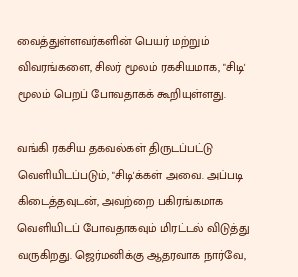வைத்துள்ளவர்களின் பெயர் மற்றும் விவரங்களை, சிலர் மூலம் ரகசியமாக, "சிடி' மூலம் பெறப் போவதாகக் கூறியுள்ளது.

வங்கி ரகசிய தகவல்கள் திருடப்பட்டு வெளியிடப்படும், "சிடி'க்கள் அவை. அப்படி கிடைத்தவுடன், அவற்றை பகிரங்கமாக வெளியிடப் போவதாகவும் மிரட்டல் விடுத்து வருகிறது. ஜெர்மனிக்கு ஆதரவாக நார்வே,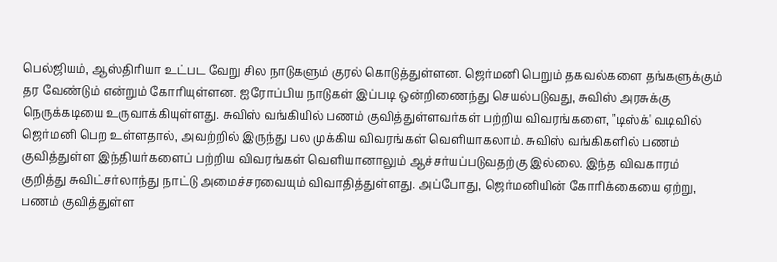பெல்ஜியம், ஆஸ்திரியா உட்பட வேறு சில நாடுகளும் குரல் கொடுத்துள்ளன. ஜெர்மனி பெறும் தகவல்களை தங்களுக்கும் தர வேண்டும் என்றும் கோரியுள்ளன. ஐரோப்பிய நாடுகள் இப்படி ஒன்றிணைந்து செயல்படுவது, சுவிஸ் அரசுக்கு நெருக்கடியை உருவாக்கியுள்ளது. சுவிஸ் வங்கியில் பணம் குவித்துள்ளவர்கள் பற்றிய விவரங்களை, "டிஸ்க்' வடிவில் ஜெர்மனி பெற உள்ளதால், அவற்றில் இருந்து பல முக்கிய விவரங்கள் வெளியாகலாம். சுவிஸ் வங்கிகளில் பணம் குவித்துள்ள இந்தியர்களைப் பற்றிய விவரங்கள் வெளியானாலும் ஆச்சர்யப்படுவதற்கு இல்லை. இந்த விவகாரம் குறித்து சுவிட்சர்லாந்து நாட்டு அமைச்சரவையும் விவாதித்துள்ளது. அப்போது, ஜெர்மனியின் கோரிக்கையை ஏற்று, பணம் குவித்துள்ள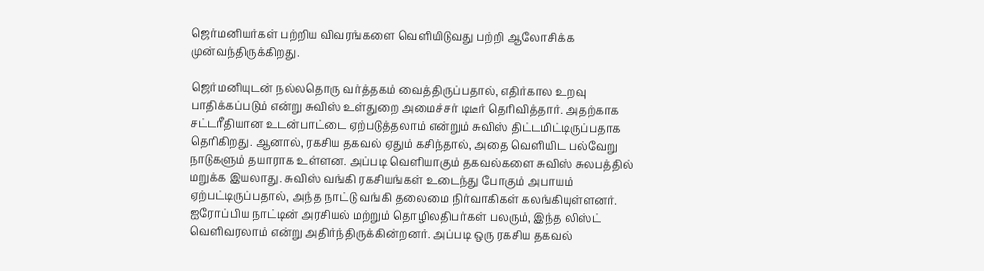ஜெர்மனியர்கள் பற்றிய விவரங்களை வெளியிடுவது பற்றி ஆலோசிக்க முன்வந்திருக்கிறது.

ஜெர்மனியுடன் நல்லதொரு வர்த்தகம் வைத்திருப்பதால், எதிர்கால உறவு பாதிக்கப்படும் என்று சுவிஸ் உள்துறை அமைச்சர் டிடீர் தெரிவித்தார். அதற்காக சட்டரீதியான உடன்பாட்டை ஏற்படுத்தலாம் என்றும் சுவிஸ் திட்டமிட்டிருப்பதாக தெரிகிறது. ஆனால், ரகசிய தகவல் ஏதும் கசிந்தால், அதை வெளியிட பல்வேறு நாடுகளும் தயாராக உள்ளன. அப்படி வெளியாகும் தகவல்களை சுவிஸ் சுலபத்தில் மறுக்க இயலாது. சுவிஸ் வங்கி ரகசியங்கள் உடைந்து போகும் அபாயம் ஏற்பட்டிருப்பதால், அந்த நாட்டு வங்கி தலைமை நிர்வாகிகள் கலங்கியுள்ளனர். ஐரோப்பிய நாட்டின் அரசியல் மற்றும் தொழிலதிபர்கள் பலரும், இந்த லிஸ்ட் வெளிவரலாம் என்று அதிர்ந்திருக்கின்றனர். அப்படி ஒரு ரகசிய தகவல்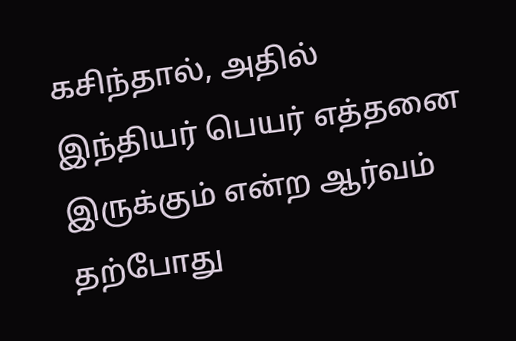கசிந்தால், அதில் இந்தியர் பெயர் எத்தனை இருக்கும் என்ற ஆர்வம் தற்போது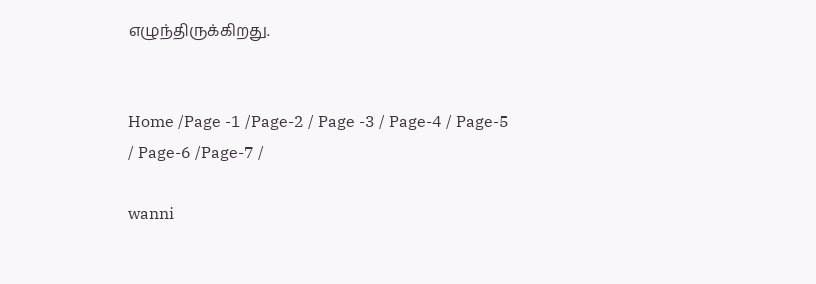எழுந்திருக்கிறது.


Home /Page -1 /Page-2 / Page -3 / Page-4 / Page-5 / Page-6 /Page-7 /

wanni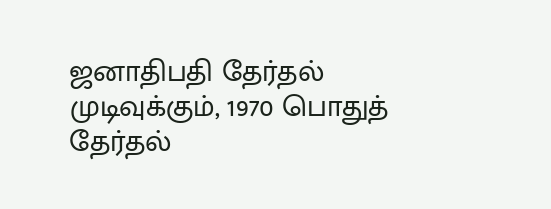ஜனாதிபதி தேர்தல் முடிவுக்கும், 1970 பொதுத் தேர்தல்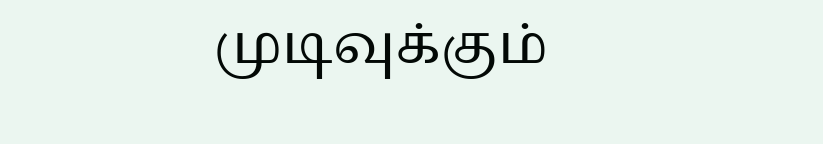முடிவுக்கும்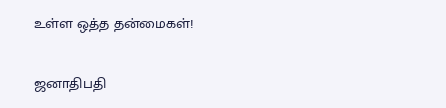உள்ள ஒத்த தன்மைகள்!

ஜனாதிபதி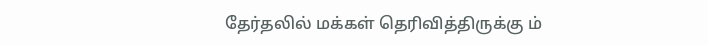தேர்தலில் மக்கள் தெரிவித்திருக்கு ம்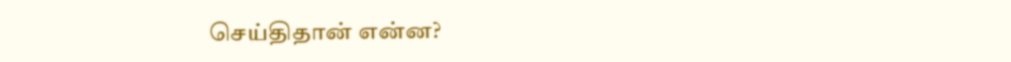செய்திதான் என்ன?